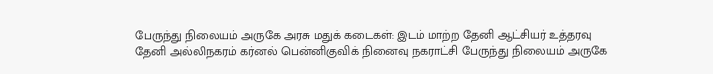பேருந்து நிலையம் அருகே அரசு மதுக் கடைகள்: இடம் மாற்ற தேனி ஆட்சியர் உத்தரவு
தேனி அல்லிநகரம் கர்னல் பென்னிகுவிக் நினைவு நகராட்சி பேருந்து நிலையம் அருகே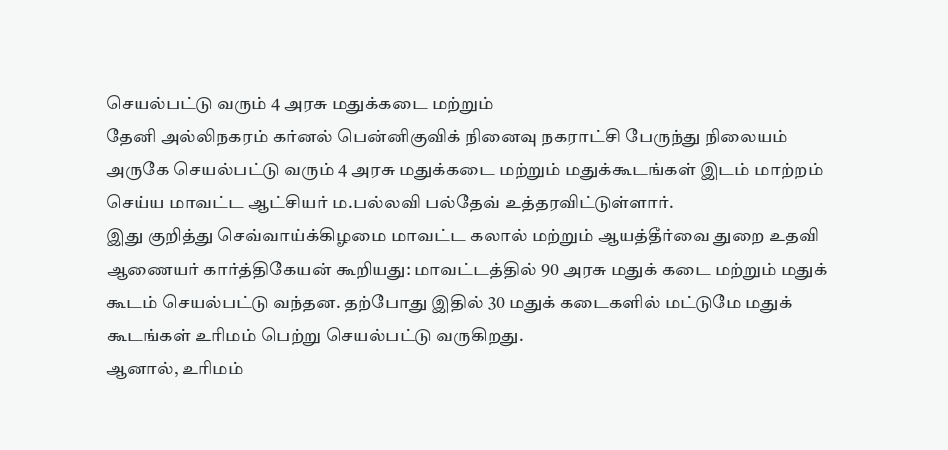செயல்பட்டு வரும் 4 அரசு மதுக்கடை மற்றும்
தேனி அல்லிநகரம் கர்னல் பென்னிகுவிக் நினைவு நகராட்சி பேருந்து நிலையம் அருகே செயல்பட்டு வரும் 4 அரசு மதுக்கடை மற்றும் மதுக்கூடங்கள் இடம் மாற்றம் செய்ய மாவட்ட ஆட்சியர் ம.பல்லவி பல்தேவ் உத்தரவிட்டுள்ளார்.
இது குறித்து செவ்வாய்க்கிழமை மாவட்ட கலால் மற்றும் ஆயத்தீர்வை துறை உதவி ஆணையர் கார்த்திகேயன் கூறியது: மாவட்டத்தில் 90 அரசு மதுக் கடை மற்றும் மதுக் கூடம் செயல்பட்டு வந்தன. தற்போது இதில் 30 மதுக் கடைகளில் மட்டுமே மதுக் கூடங்கள் உரிமம் பெற்று செயல்பட்டு வருகிறது.
ஆனால், உரிமம்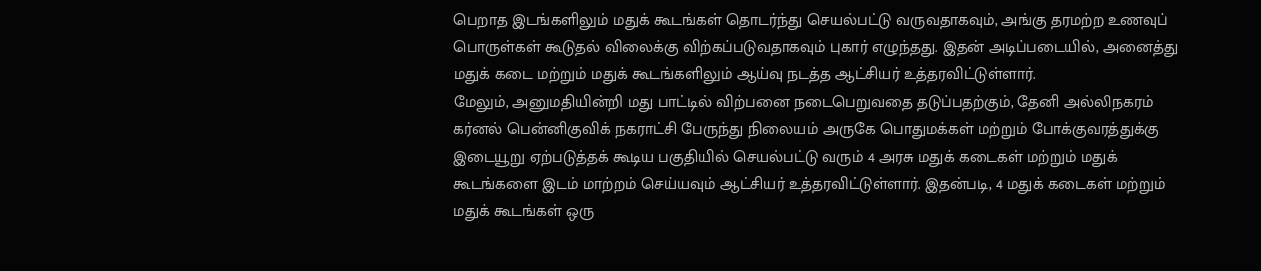பெறாத இடங்களிலும் மதுக் கூடங்கள் தொடர்ந்து செயல்பட்டு வருவதாகவும், அங்கு தரமற்ற உணவுப் பொருள்கள் கூடுதல் விலைக்கு விற்கப்படுவதாகவும் புகார் எழுந்தது. இதன் அடிப்படையில், அனைத்து மதுக் கடை மற்றும் மதுக் கூடங்களிலும் ஆய்வு நடத்த ஆட்சியர் உத்தரவிட்டுள்ளார்.
மேலும், அனுமதியின்றி மது பாட்டில் விற்பனை நடைபெறுவதை தடுப்பதற்கும், தேனி அல்லிநகரம் கர்னல் பென்னிகுவிக் நகராட்சி பேருந்து நிலையம் அருகே பொதுமக்கள் மற்றும் போக்குவரத்துக்கு இடையூறு ஏற்படுத்தக் கூடிய பகுதியில் செயல்பட்டு வரும் 4 அரசு மதுக் கடைகள் மற்றும் மதுக் கூடங்களை இடம் மாற்றம் செய்யவும் ஆட்சியர் உத்தரவிட்டுள்ளார். இதன்படி, 4 மதுக் கடைகள் மற்றும் மதுக் கூடங்கள் ஒரு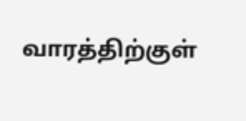வாரத்திற்குள்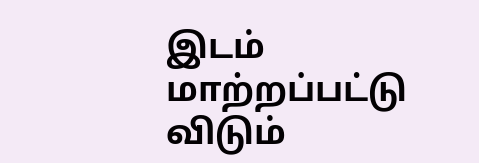இடம் மாற்றப்பட்டு விடும்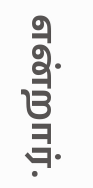என்றார்.